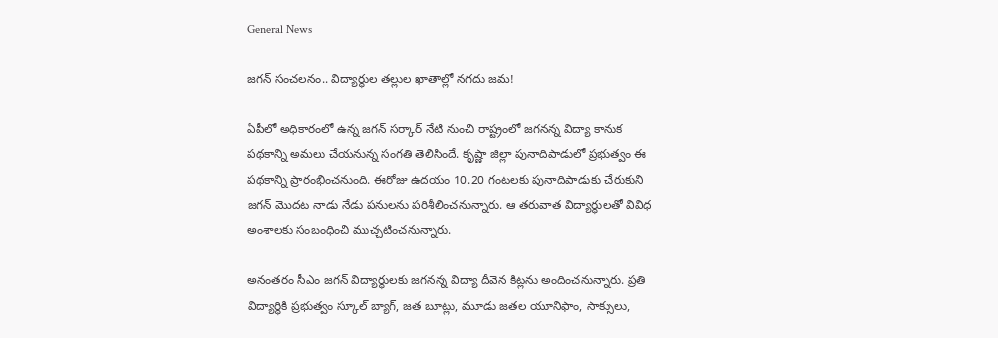General News

జగన్ సంచలనం.. విద్యార్థుల తల్లుల ఖాతాల్లో నగదు జమ!

ఏపీలో అధికారంలో ఉన్న జగన్ సర్కార్ నేటి నుంచి రాష్ట్రంలో జగనన్న విద్యా కానుక పథకాన్ని అమలు చేయనున్న సంగతి తెలిసిందే. కృష్ణా జిల్లా పునాదిపాడులో ప్రభుత్వం ఈ పథకాన్ని ప్రారంభించనుంది. ఈరోజు ఉదయం 10.20 గంటలకు పునాదిపాడుకు చేరుకుని జగన్ మొదట నాడు నేడు పనులను పరిశీలించనున్నారు. ఆ తరువాత విద్యార్థులతో వివిధ అంశాలకు సంబంధించి ముచ్చటించనున్నారు.

అనంతరం సీఎం జగన్ విద్యార్థులకు జగనన్న విద్యా దీవెన కిట్లను అందించనున్నారు. ప్రతి విద్యార్థికి ప్రభుత్వం స్కూల్ బ్యాగ్, జత బూట్లు, మూడు జతల యూనిఫాం, సాక్సులు,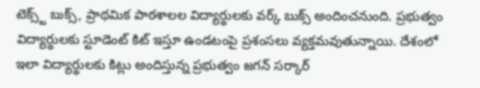టెక్స్ట్ బుక్స్, ప్రాథమిక పాఠశాలల విద్యార్థులకు వర్క్ బుక్స్ అందించనుంది. ప్రభుత్వం విద్యార్థులకు స్టూడెంట్ కిట్ ఇస్తూ ఉండటంపై ప్రశంసలు వ్యక్తమవుతున్నాయి. దేశంలో ఇలా విద్యార్థులకు కిట్లు అందిస్తున్న ప్రభుత్వం జగన్ సర్కార్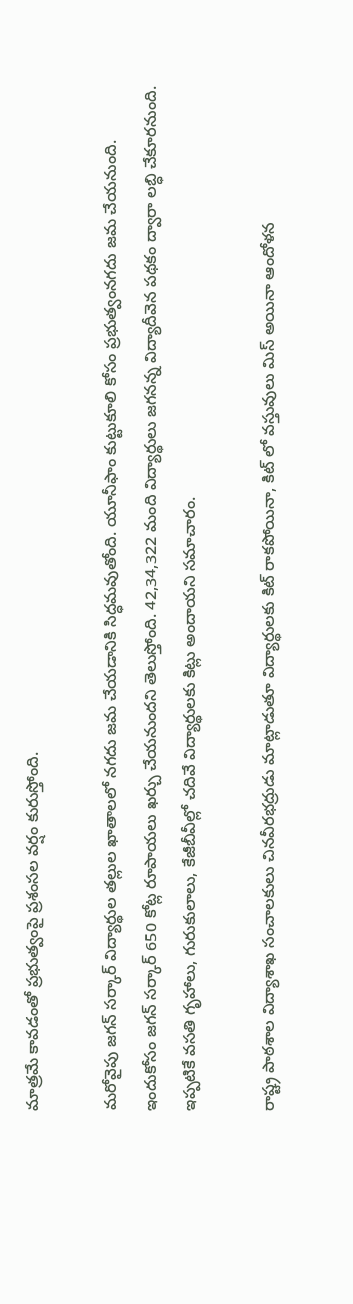మాత్రమే కావడంతో ప్రభుత్వంపై ప్రశంసల వర్షం కురుస్తోంది.

మరోవైపు జగన్ సర్కార్ విద్యార్థుల తల్లుల ఖాతాలలో నగదు జమ చేయడానికి సిద్ధమవుతోంది. యూనీఫాం కుట్టుకూలి కోసం ప్రభుత్వంనగదు జమ చేయనుంది. ఇందుకోసం జగన్ సర్కార్ 650 కోట్ల రూపాయలు ఖర్చు చేయనుందని తెలుస్తోంది. 42,34,322 మంది విద్యార్థులు జగనన్న విద్యాదీవెన పథకం ద్వారా లబ్ధి చేకూరనుంది. ఇప్పటికే వసతి గృహాలు, గురుకులాలు, కేజీబీవీల్లో చదివే విద్యార్థులకు కిట్లు అందాయని సమాచారం.

రాష్ట్ర పాఠశాల విద్యాశాఖ సంచాలకులు చినవీరభద్రుడు మాట్లాడుతూ విద్యార్థులకు కిట్ రాకపోయినా, కిట్ లో వస్తువులు మిస్ అయినా ఆందోళన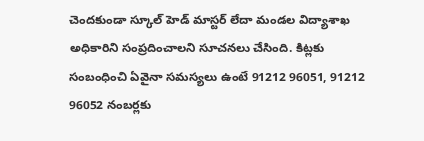చెందకుండా స్కూల్ హెడ్ మాస్టర్ లేదా మండల విద్యాశాఖ అధికారిని సంప్రదించాలని సూచనలు చేసింది. కిట్లకు సంబంధించి ఏవైనా సమస్యలు ఉంటే 91212 96051, 91212 96052 నంబర్లకు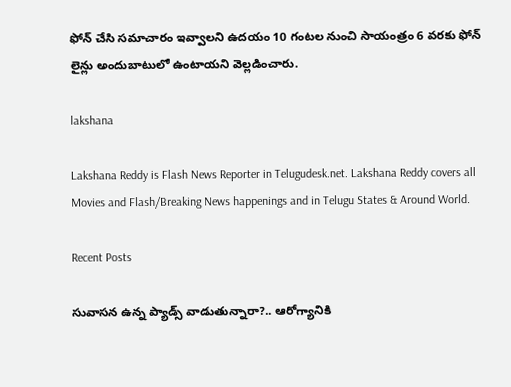ఫోన్ చేసి సమాచారం ఇవ్వాలని ఉదయం 10 గంటల నుంచి సాయంత్రం 6 వరకు ఫోన్ లైన్లు అందుబాటులో ఉంటాయని వెల్లడించారు.

lakshana

Lakshana Reddy is Flash News Reporter in Telugudesk.net. Lakshana Reddy covers all Movies and Flash/Breaking News happenings and in Telugu States & Around World.

Recent Posts

సువాసన ఉన్న ప్యాడ్స్ వాడుతున్నారా?.. ఆరోగ్యానికి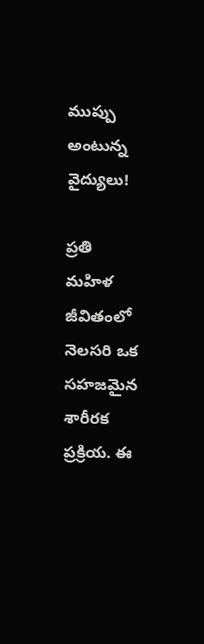ముప్పు అంటున్న వైద్యులు!

ప్రతి మహిళ జీవితంలో నెలసరి ఒక సహజమైన శారీరక ప్రక్రియ. ఈ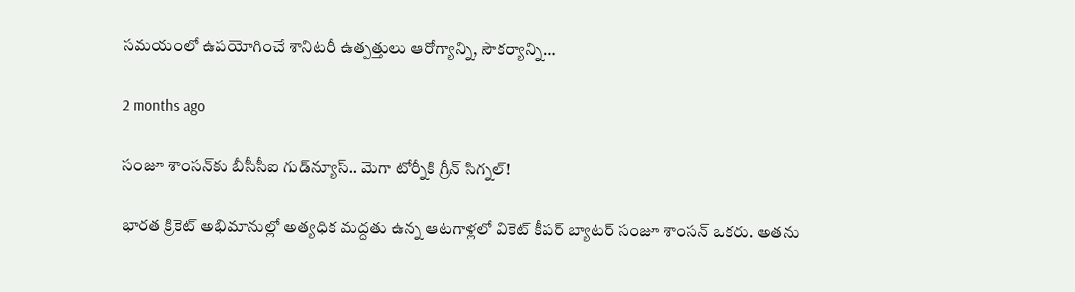సమయంలో ఉపయోగించే శానిటరీ ఉత్పత్తులు ఆరోగ్యాన్ని, సౌకర్యాన్ని…

2 months ago

సంజూ శాంసన్‌కు బీసీసీఐ గుడ్‌న్యూస్.. మెగా టోర్నీకి గ్రీన్ సిగ్నల్!

భారత క్రికెట్ అభిమానుల్లో అత్యధిక మద్దతు ఉన్న ఆటగాళ్లలో వికెట్ కీపర్ బ్యాటర్ సంజూ శాంసన్ ఒకరు. అతను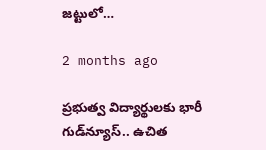జట్టులో…

2 months ago

ప్రభుత్వ విద్యార్థులకు భారీ గుడ్‌న్యూస్.. ఉచిత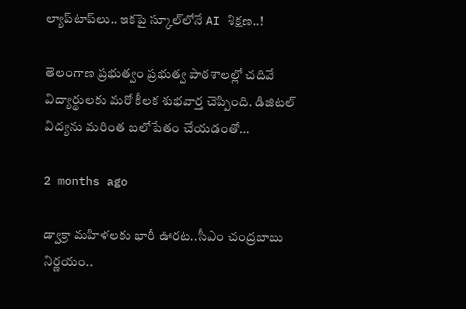ల్యాప్‌టాప్‌లు.. ఇకపై స్కూల్‌లోనే AI శిక్షణ..!

తెలంగాణ ప్రభుత్వం ప్రభుత్వ పాఠశాలల్లో చదివే విద్యార్థులకు మరో కీలక శుభవార్త చెప్పింది. డిజిటల్ విద్యను మరింత బలోపేతం చేయడంతో…

2 months ago

డ్వాక్రా మహిళలకు భారీ ఊరట..సీఎం చంద్రబాబు నిర్ణయం..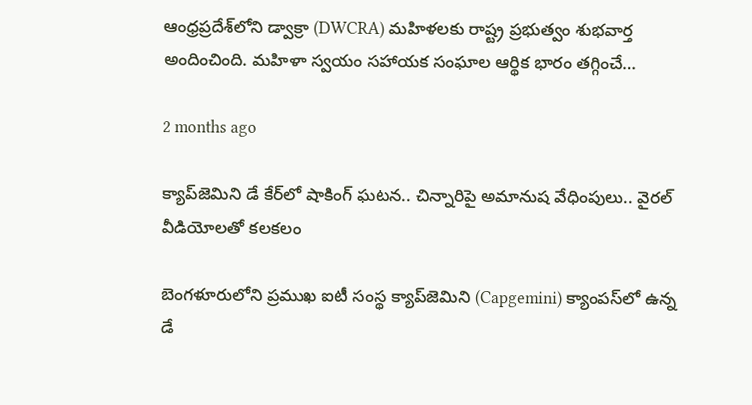ఆంధ్రప్రదేశ్‌లోని డ్వాక్రా (DWCRA) మహిళలకు రాష్ట్ర ప్రభుత్వం శుభవార్త అందించింది. మహిళా స్వయం సహాయక సంఘాల ఆర్థిక భారం తగ్గించే…

2 months ago

క్యాప్‌జెమిని డే కేర్‌లో షాకింగ్ ఘటన.. చిన్నారిపై అమానుష వేధింపులు.. వైరల్ వీడియోలతో కలకలం

బెంగళూరులోని ప్రముఖ ఐటీ సంస్థ క్యాప్‌జెమిని (Capgemini) క్యాంపస్‌లో ఉన్న డే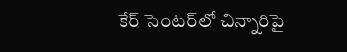కేర్ సెంటర్‌లో చిన్నారిపై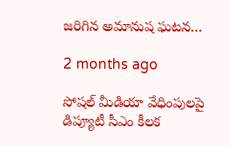జరిగిన అమానుష ఘటన…

2 months ago

సోషల్ మీడియా వేధింపులపై డిప్యూటీ సీఎం కీలక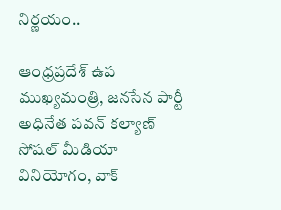నిర్ణయం..

ఆంధ్రప్రదేశ్ ఉప ముఖ్యమంత్రి, జనసేన పార్టీ అధినేత పవన్ కల్యాణ్ సోషల్ మీడియా వినియోగం, వాక్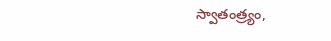స్వాతంత్ర్యం,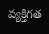వ్యక్తిగత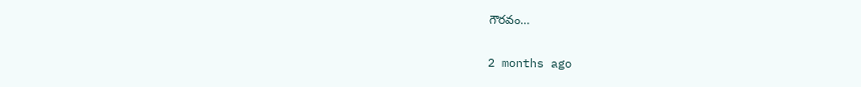గౌరవం…

2 months ago